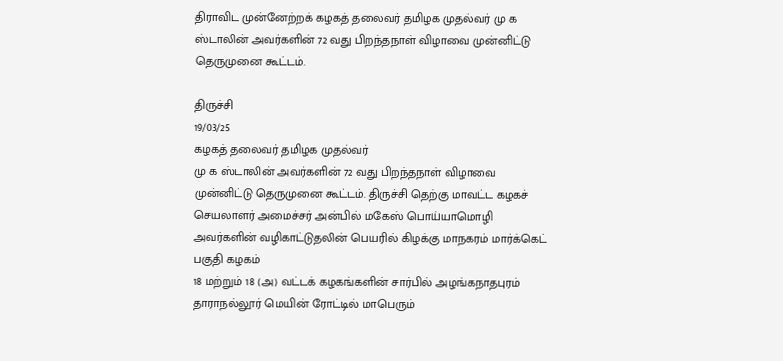திராவிட முன்னேற்றக் கழகத் தலைவர் தமிழக முதல்வர் மு க ஸ்டாலின் அவர்களின் 72 வது பிறந்தநாள் விழாவை முன்னிட்டு தெருமுனை கூட்டம்.

திருச்சி
19/03/25
கழகத் தலைவர் தமிழக முதல்வர்
மு க ஸ்டாலின் அவர்களின் 72 வது பிறந்தநாள் விழாவை முன்னிட்டு தெருமுனை கூட்டம். திருச்சி தெற்கு மாவட்ட கழகச் செயலாளர் அமைச்சர் அன்பில் மகேஸ் பொய்யாமொழி அவர்களின் வழிகாட்டுதலின் பெயரில் கிழக்கு மாநகரம் மார்க்கெட் பகுதி கழகம்
18 மற்றும் 18 (அ) வட்டக் கழகங்களின் சார்பில் அழங்கநாதபுரம் தாராநல்லூர் மெயின் ரோட்டில் மாபெரும்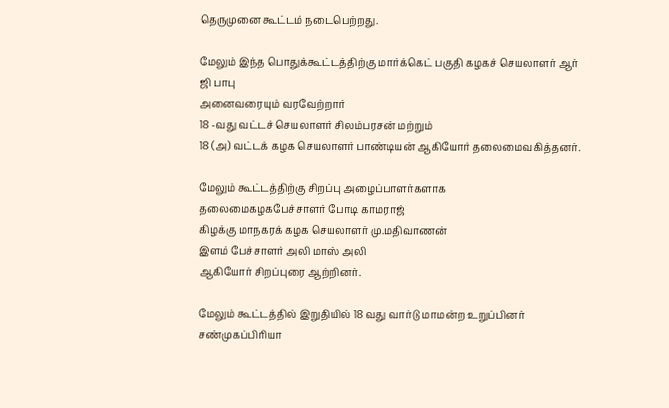தெருமுனை கூட்டம் நடைபெற்றது.

மேலும் இந்த பொதுக்கூட்டத்திற்கு மார்க்கெட் பகுதி கழகச் செயலாளர் ஆர் ஜி பாபு
அனைவரையும் வரவேற்றார்
18 -வது வட்டச் செயலாளர் சிலம்பரசன் மற்றும்
18 (அ) வட்டக் கழக செயலாளர் பாண்டியன் ஆகியோர் தலைமைவகித்தனர்.

மேலும் கூட்டத்திற்கு சிறப்பு அழைப்பாளர்களாக
தலைமைகழகபேச்சாளர் போடி காமராஜ்
கிழக்கு மாநகரக் கழக செயலாளர் மு.மதிவாணன்
இளம் பேச்சாளர் அலி மாஸ் அலி
ஆகியோர் சிறப்புரை ஆற்றினர்.

மேலும் கூட்டத்தில் இறுதியில் 18 வது வார்டு மாமன்ற உறுப்பினர் சண்முகப்பிரியா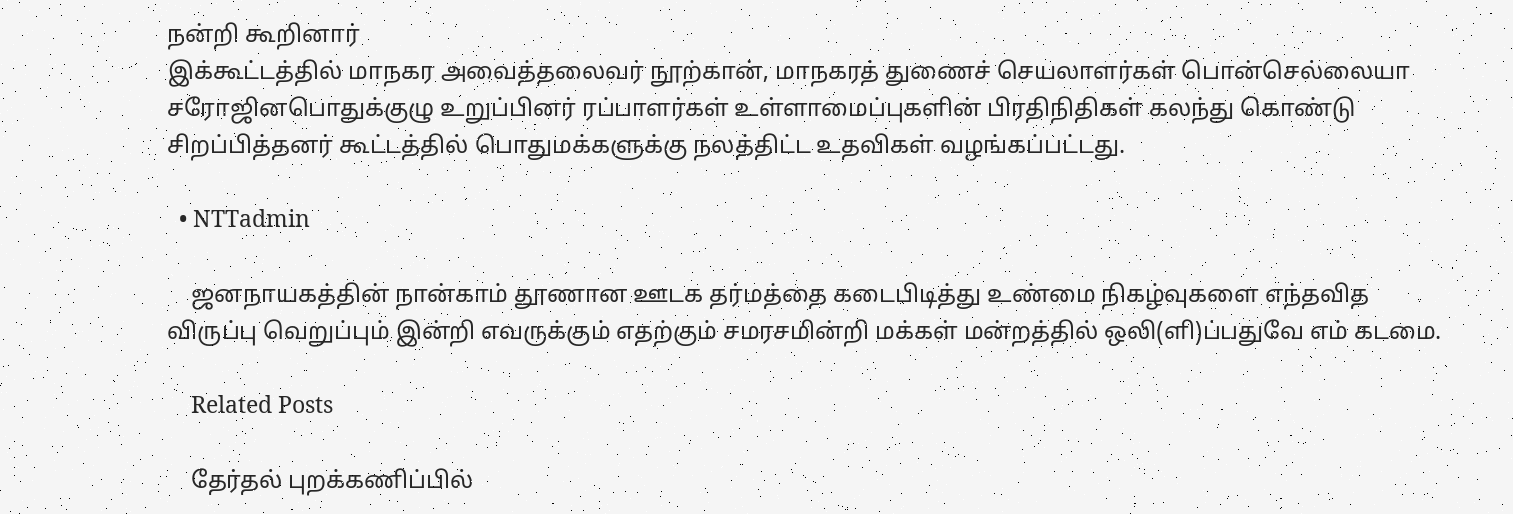நன்றி கூறினார்
இக்கூட்டத்தில் மாநகர அவைத்தலைவர் நூற்கான், மாநகரத் துணைச் செயலாளர்கள் பொன்செல்லையா சரோஜினபொதுக்குழு உறுப்பினர் ரப்பாளர்கள் உள்ளாமைப்புகளின் பிரதிநிதிகள் கலந்து கொண்டு சிறப்பித்தனர் கூட்டத்தில் பொதுமக்களுக்கு நலத்திட்ட உதவிகள் வழங்கப்பட்டது.

  • NTTadmin

    ஜனநாயகத்தின் நான்காம் தூணான ஊடக தர்மத்தை கடைபிடித்து உண்மை நிகழ்வுகளை எந்தவித விருப்பு வெறுப்பும் இன்றி எவருக்கும் எதற்கும் சமரசமின்றி மக்கள் மன்றத்தில் ஒலி(ளி)ப்பதுவே எம் கடமை.

    Related Posts

    தேர்தல் புறக்கணிப்பில்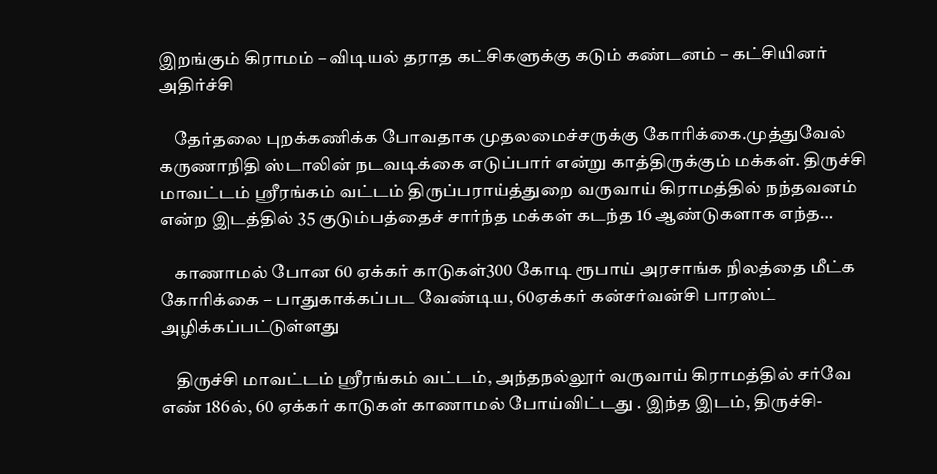இறங்கும் கிராமம் – விடியல் தராத கட்சிகளுக்கு கடும் கண்டனம் – கட்சியினர் அதிர்ச்சி

    தேர்தலை புறக்கணிக்க போவதாக முதலமைச்சருக்கு கோரிக்கை.முத்துவேல் கருணாநிதி ஸ்டாலின் நடவடிக்கை எடுப்பார் என்று காத்திருக்கும் மக்கள். திருச்சி மாவட்டம் ஸ்ரீரங்கம் வட்டம் திருப்பராய்த்துறை வருவாய் கிராமத்தில் நந்தவனம் என்ற இடத்தில் 35 குடும்பத்தைச் சார்ந்த மக்கள் கடந்த 16 ஆண்டுகளாக எந்த…

    காணாமல் போன 60 ஏக்கர் காடுகள்300 கோடி ரூபாய் அரசாங்க நிலத்தை மீட்க கோரிக்கை – பாதுகாக்கப்பட வேண்டிய, 60ஏக்கர் கன்சர்வன்சி பாரஸ்ட் அழிக்கப்பட்டுள்ளது

    திருச்சி மாவட்டம் ஸ்ரீரங்கம் வட்டம், அந்தநல்லூர் வருவாய் கிராமத்தில் சர்வே எண் 186ல், 60 ஏக்கர் காடுகள் காணாமல் போய்விட்டது . இந்த இடம், திருச்சி-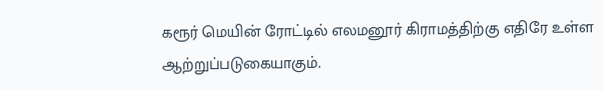கரூர் மெயின் ரோட்டில் எலமனூர் கிராமத்திற்கு எதிரே உள்ள ஆற்றுப்படுகையாகும்.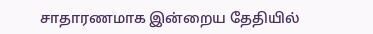சாதாரணமாக இன்றைய தேதியில்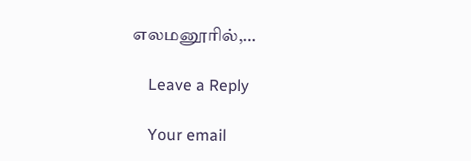எலமனூரில்,…

    Leave a Reply

    Your email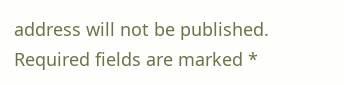address will not be published. Required fields are marked *